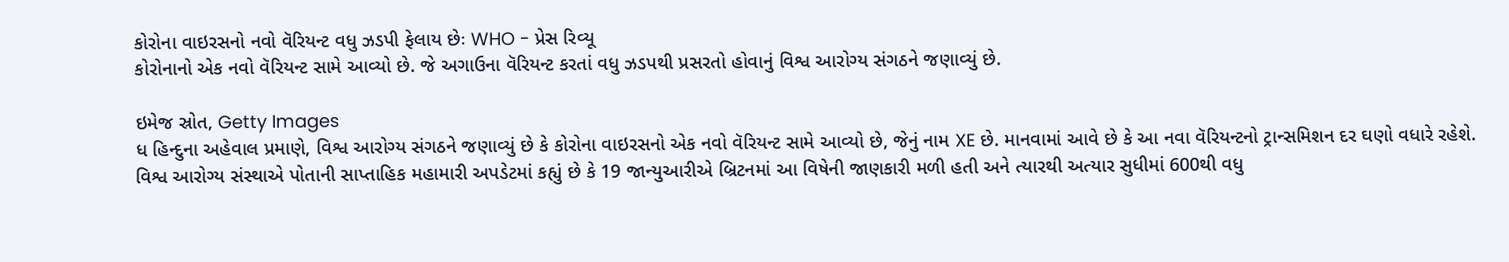કોરોના વાઇરસનો નવો વૅરિયન્ટ વધુ ઝડપી ફેલાય છેઃ WHO - પ્રેસ રિવ્યૂ
કોરોનાનો એક નવો વૅરિયન્ટ સામે આવ્યો છે. જે અગાઉના વૅરિયન્ટ કરતાં વધુ ઝડપથી પ્રસરતો હોવાનું વિશ્વ આરોગ્ય સંગઠને જણાવ્યું છે.

ઇમેજ સ્રોત, Getty Images
ધ હિન્દુના અહેવાલ પ્રમાણે, વિશ્વ આરોગ્ય સંગઠને જણાવ્યું છે કે કોરોના વાઇરસનો એક નવો વૅરિયન્ટ સામે આવ્યો છે, જેનું નામ XE છે. માનવામાં આવે છે કે આ નવા વૅરિયન્ટનો ટ્રાન્સમિશન દર ઘણો વધારે રહેશે.
વિશ્વ આરોગ્ય સંસ્થાએ પોતાની સાપ્તાહિક મહામારી અપડેટમાં કહ્યું છે કે 19 જાન્યુઆરીએ બ્રિટનમાં આ વિષેની જાણકારી મળી હતી અને ત્યારથી અત્યાર સુધીમાં 600થી વધુ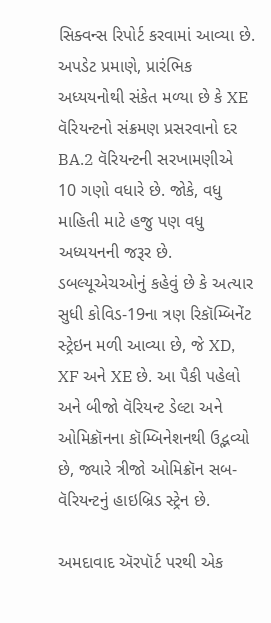સિક્વન્સ રિપોર્ટ કરવામાં આવ્યા છે.
અપડેટ પ્રમાણે, પ્રારંભિક અધ્યયનોથી સંકેત મળ્યા છે કે XE વૅરિયન્ટનો સંક્રમણ પ્રસરવાનો દર BA.2 વૅરિયન્ટની સરખામણીએ 10 ગણો વધારે છે. જોકે, વધુ માહિતી માટે હજુ પણ વધુ અધ્યયનની જરૂર છે.
ડબલ્યૂએચઓનું કહેવું છે કે અત્યાર સુધી કોવિડ-19ના ત્રણ રિકૉમ્બિનેંટ સ્ટ્રેઇન મળી આવ્યા છે, જે XD, XF અને XE છે. આ પૈકી પહેલો અને બીજો વૅરિયન્ટ ડેલ્ટા અને ઓમિક્રૉનના કૉમ્બિનેશનથી ઉદ્ભવ્યો છે, જ્યારે ત્રીજો ઓમિક્રૉન સબ-વૅરિયન્ટનું હાઇબ્રિડ સ્ટ્રેન છે.

અમદાવાદ ઍરપૉર્ટ પરથી એક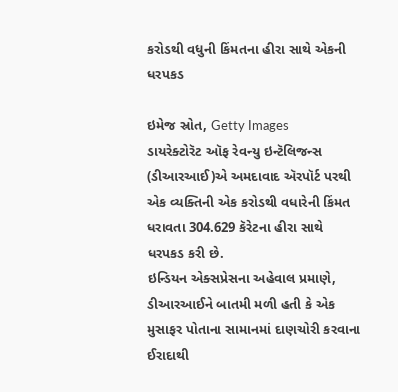કરોડથી વધુની કિંમતના હીરા સાથે એકની ધરપકડ

ઇમેજ સ્રોત, Getty Images
ડાયરેક્ટોરૅટ ઑફ રેવન્યુ ઇન્ટૅલિજન્સ (ડીઆરઆઈ)એ અમદાવાદ ઍરપૉર્ટ પરથી એક વ્યક્તિની એક કરોડથી વધારેની કિંમત ધરાવતા 304.629 કૅરેટના હીરા સાથે ધરપકડ કરી છે.
ઇન્ડિયન એક્સપ્રેસના અહેવાલ પ્રમાણે, ડીઆરઆઈને બાતમી મળી હતી કે એક મુસાફર પોતાના સામાનમાં દાણચોરી કરવાના ઈરાદાથી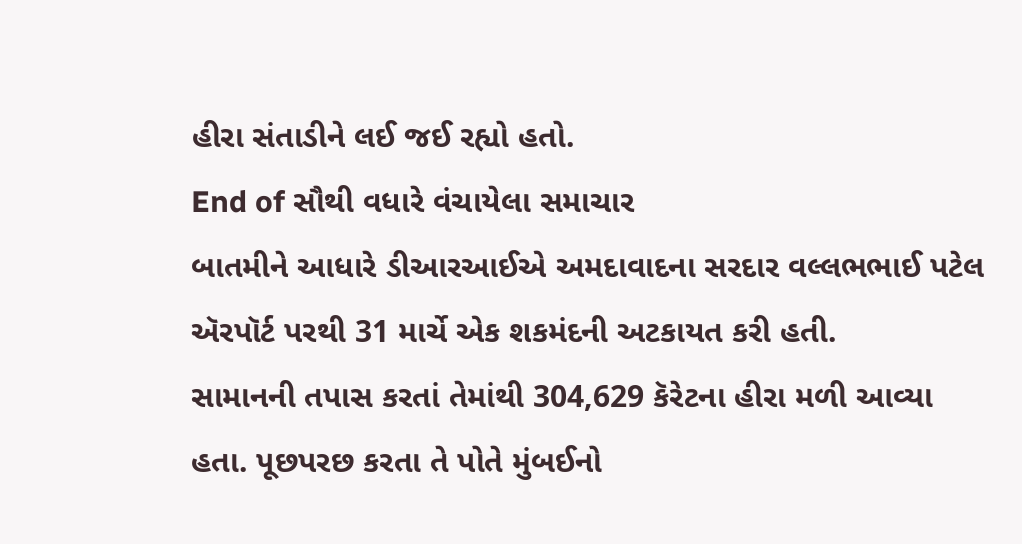હીરા સંતાડીને લઈ જઈ રહ્યો હતો.
End of સૌથી વધારે વંચાયેલા સમાચાર
બાતમીને આધારે ડીઆરઆઈએ અમદાવાદના સરદાર વલ્લભભાઈ પટેલ ઍરપૉર્ટ પરથી 31 માર્ચે એક શકમંદની અટકાયત કરી હતી.
સામાનની તપાસ કરતાં તેમાંથી 304,629 કૅરેટના હીરા મળી આવ્યા હતા. પૂછપરછ કરતા તે પોતે મુંબઈનો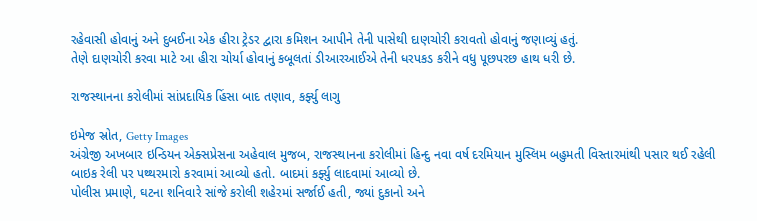રહેવાસી હોવાનું અને દુબઈના એક હીરા ટ્રેડર દ્વારા કમિશન આપીને તેની પાસેથી દાણચોરી કરાવતો હોવાનું જણાવ્યું હતું.
તેણે દાણચોરી કરવા માટે આ હીરા ચોર્યા હોવાનું કબૂલતાં ડીઆરઆઈએ તેની ધરપકડ કરીને વધુ પૂછપરછ હાથ ધરી છે.

રાજસ્થાનના કરોલીમાં સાંપ્રદાયિક હિંસા બાદ તણાવ, કર્ફ્યુ લાગુ

ઇમેજ સ્રોત, Getty Images
અંગ્રેજી અખબાર ઇન્ડિયન એક્સપ્રેસના અહેવાલ મુજબ, રાજસ્થાનના કરોલીમાં હિન્દુ નવા વર્ષ દરમિયાન મુસ્લિમ બહુમતી વિસ્તારમાંથી પસાર થઈ રહેલી બાઇક રેલી પર પથ્થરમારો કરવામાં આવ્યો હતો. બાદમાં કર્ફ્યુ લાદવામાં આવ્યો છે.
પોલીસ પ્રમાણે, ઘટના શનિવારે સાંજે કરોલી શહેરમાં સર્જાઈ હતી, જ્યાં દુકાનો અને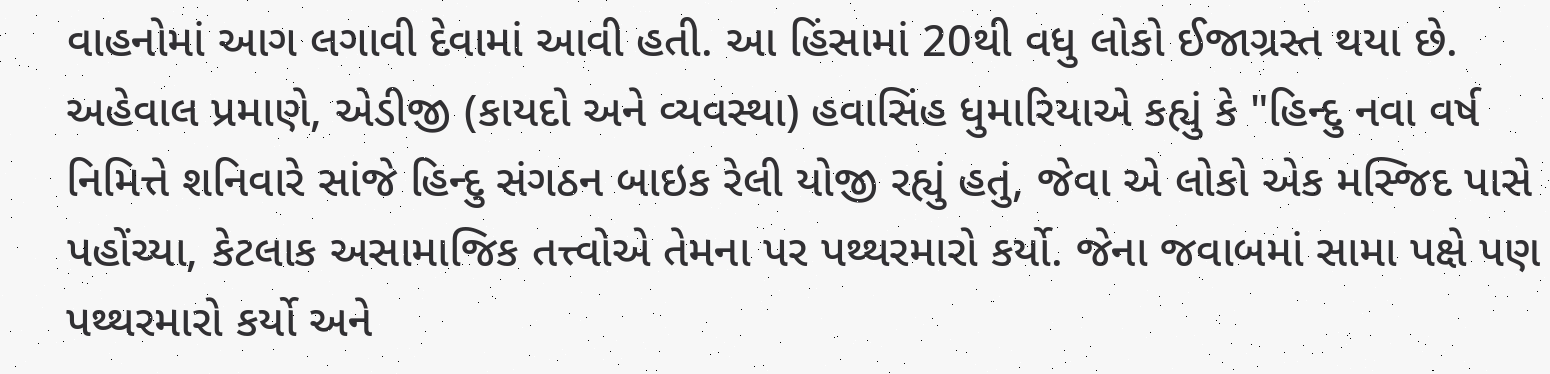વાહનોમાં આગ લગાવી દેવામાં આવી હતી. આ હિંસામાં 20થી વધુ લોકો ઈજાગ્રસ્ત થયા છે.
અહેવાલ પ્રમાણે, એડીજી (કાયદો અને વ્યવસ્થા) હવાસિંહ ધુમારિયાએ કહ્યું કે "હિન્દુ નવા વર્ષ નિમિત્તે શનિવારે સાંજે હિન્દુ સંગઠન બાઇક રેલી યોજી રહ્યું હતું, જેવા એ લોકો એક મસ્જિદ પાસે પહોંચ્યા, કેટલાક અસામાજિક તત્ત્વોએ તેમના પર પથ્થરમારો કર્યો. જેના જવાબમાં સામા પક્ષે પણ પથ્થરમારો કર્યો અને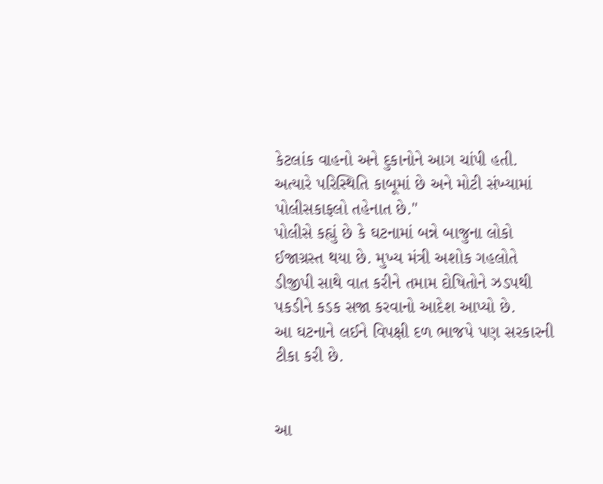કેટલાંક વાહનો અને દુકાનોને આગ ચાંપી હતી. અત્યારે પરિસ્થિતિ કાબૂમાં છે અને મોટી સંખ્યામાં પોલીસકાફલો તહેનાત છે."
પોલીસે કહ્યું છે કે ઘટનામાં બન્ને બાજુના લોકો ઈજાગ્રસ્ત થયા છે. મુખ્ય મંત્રી અશોક ગહલોતે ડીજીપી સાથે વાત કરીને તમામ દોષિતોને ઝડપથી પકડીને કડક સજા કરવાનો આદેશ આપ્યો છે.
આ ઘટનાને લઈને વિપક્ષી દળ ભાજપે પણ સરકારની ટીકા કરી છે.


આ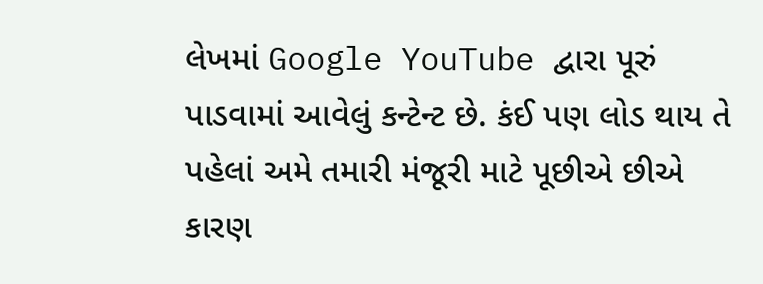લેખમાં Google YouTube દ્વારા પૂરું પાડવામાં આવેલું કન્ટેન્ટ છે. કંઈ પણ લોડ થાય તે પહેલાં અમે તમારી મંજૂરી માટે પૂછીએ છીએ કારણ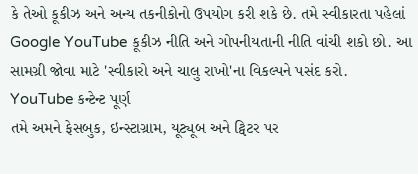કે તેઓ કૂકીઝ અને અન્ય તકનીકોનો ઉપયોગ કરી શકે છે. તમે સ્વીકારતા પહેલાં Google YouTube કૂકીઝ નીતિ અને ગોપનીયતાની નીતિ વાંચી શકો છો. આ સામગ્રી જોવા માટે 'સ્વીકારો અને ચાલુ રાખો'ના વિકલ્પને પસંદ કરો.
YouTube કન્ટેન્ટ પૂર્ણ
તમે અમને ફેસબુક, ઇન્સ્ટાગ્રામ, યૂટ્યૂબ અને ટ્વિટર પર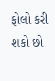ફોલો કરી શકો છો